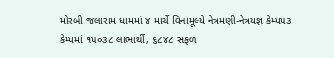મોરબી જલારામ ધામમાં ૪ માર્ચે વિનામૂલ્યે નેત્રમણી-નેત્રયજ્ઞ કેમ્પ૫૩ કેમ્પમાં ૧૫૦૩૮ લાભાર્થી, ૬૮૪૮ સફળ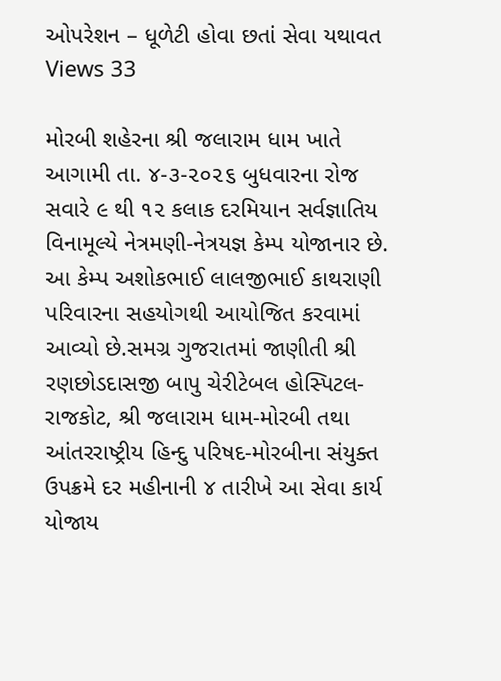ઓપરેશન – ધૂળેટી હોવા છતાં સેવા યથાવત
Views 33

મોરબી શહેરના શ્રી જલારામ ધામ ખાતે આગામી તા. ૪-૩-૨૦૨૬ બુધવારના રોજ સવારે ૯ થી ૧૨ કલાક દરમિયાન સર્વજ્ઞાતિય વિનામૂલ્યે નેત્રમણી-નેત્રયજ્ઞ કેમ્પ યોજાનાર છે. આ કેમ્પ અશોકભાઈ લાલજીભાઈ કાથરાણી પરિવારના સહયોગથી આયોજિત કરવામાં આવ્યો છે.સમગ્ર ગુજરાતમાં જાણીતી શ્રી રણછોડદાસજી બાપુ ચેરીટેબલ હોસ્પિટલ-રાજકોટ, શ્રી જલારામ ધામ-મોરબી તથા આંતરરાષ્ટ્રીય હિન્દુ પરિષદ-મોરબીના સંયુક્ત ઉપક્રમે દર મહીનાની ૪ તારીખે આ સેવા કાર્ય યોજાય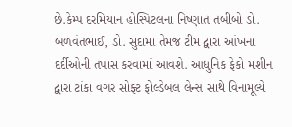છે.કેમ્પ દરમિયાન હોસ્પિટલના નિષ્ણાત તબીબો ડો. બળવંતભાઈ, ડો. સુદામા તેમજ ટીમ દ્વારા આંખના દર્દીઓની તપાસ કરવામાં આવશે. આધુનિક ફેકો મશીન દ્વારા ટાંકા વગર સોફ્ટ ફોલ્ડેબલ લેન્સ સાથે વિનામૂલ્યે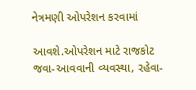નેત્રમણી ઓપરેશન કરવામાં

આવશે.ઓપરેશન માટે રાજકોટ જવા-આવવાની વ્યવસ્થા, રહેવા-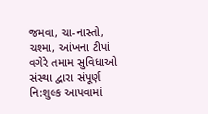જમવા, ચા-નાસ્તો, ચશ્મા, આંખના ટીપાં વગેરે તમામ સુવિધાઓ સંસ્થા દ્વારા સંપૂર્ણ નિ:શુલ્ક આપવામાં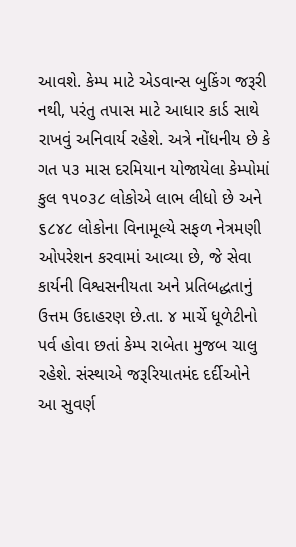આવશે. કેમ્પ માટે એડવાન્સ બુકિંગ જરૂરી નથી, પરંતુ તપાસ માટે આધાર કાર્ડ સાથે રાખવું અનિવાર્ય રહેશે. અત્રે નોંધનીય છે કે ગત ૫૩ માસ દરમિયાન યોજાયેલા કેમ્પોમાં કુલ ૧૫૦૩૮ લોકોએ લાભ લીધો છે અને ૬૮૪૮ લોકોના વિનામૂલ્યે સફળ નેત્રમણી ઓપરેશન કરવામાં આવ્યા છે, જે સેવા કાર્યની વિશ્વસનીયતા અને પ્રતિબદ્ધતાનું ઉત્તમ ઉદાહરણ છે.તા. ૪ માર્ચે ધૂળેટીનો પર્વ હોવા છતાં કેમ્પ રાબેતા મુજબ ચાલુ રહેશે. સંસ્થાએ જરૂરિયાતમંદ દર્દીઓને આ સુવર્ણ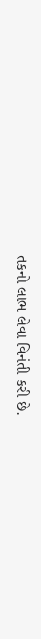તકનો લાભ લેવા વિનંતી કરી છે.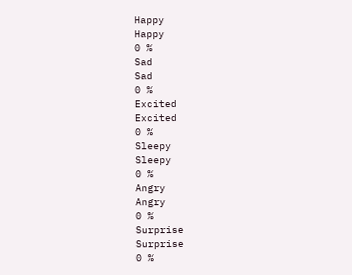Happy
Happy
0 %
Sad
Sad
0 %
Excited
Excited
0 %
Sleepy
Sleepy
0 %
Angry
Angry
0 %
Surprise
Surprise
0 %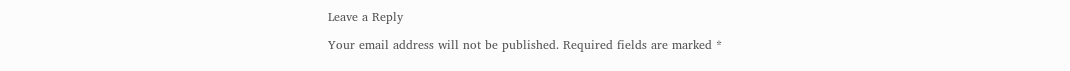Leave a Reply

Your email address will not be published. Required fields are marked *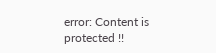error: Content is protected !!